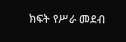ክፍት የሥራ መደብ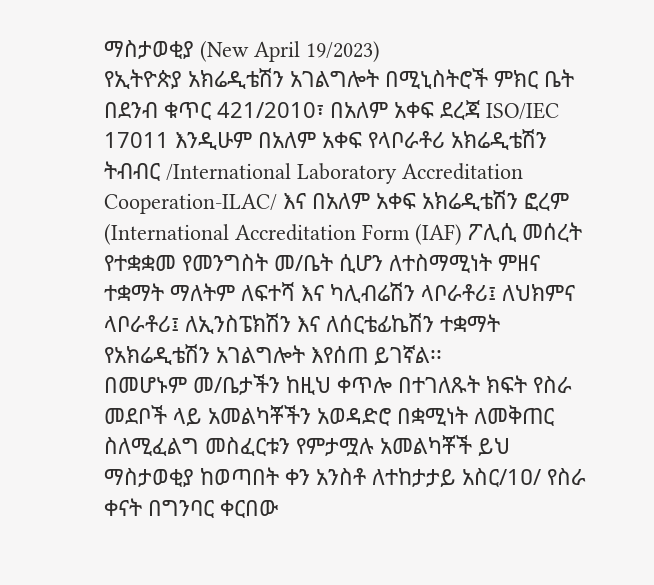ማስታወቂያ (New April 19/2023)
የኢትዮጵያ አክሬዲቴሽን አገልግሎት በሚኒስትሮች ምክር ቤት በደንብ ቁጥር 421/2010፣ በአለም አቀፍ ደረጃ ISO/IEC 17011 እንዲሁም በአለም አቀፍ የላቦራቶሪ አክሬዲቴሽን ትብብር /International Laboratory Accreditation Cooperation-ILAC/ እና በአለም አቀፍ አክሬዲቴሽን ፎረም (International Accreditation Form (IAF) ፖሊሲ መሰረት የተቋቋመ የመንግስት መ/ቤት ሲሆን ለተስማሚነት ምዘና ተቋማት ማለትም ለፍተሻ እና ካሊብሬሽን ላቦራቶሪ፤ ለህክምና ላቦራቶሪ፤ ለኢንስፔክሽን እና ለሰርቴፊኬሽን ተቋማት የአክሬዲቴሽን አገልግሎት እየሰጠ ይገኛል፡፡
በመሆኑም መ/ቤታችን ከዚህ ቀጥሎ በተገለጹት ክፍት የስራ መደቦች ላይ አመልካቾችን አወዳድሮ በቋሚነት ለመቅጠር ስለሚፈልግ መስፈርቱን የምታሟሉ አመልካቾች ይህ ማስታወቂያ ከወጣበት ቀን አንስቶ ለተከታታይ አስር/1ዐ/ የስራ ቀናት በግንባር ቀርበው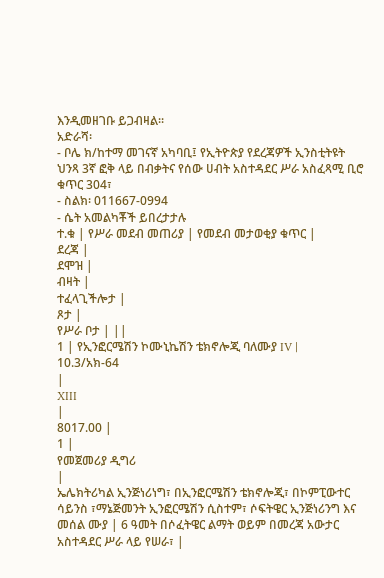እንዲመዘገቡ ይጋብዛል፡፡
አድራሻ፡
- ቦሌ ክ/ከተማ መገናኛ አካባቢ፤ የኢትዮጵያ የደረጃዎች ኢንስቲትዩት ህንጻ 3ኛ ፎቅ ላይ በብቃትና የሰው ሀብት አስተዳደር ሥራ አስፈጻሚ ቢሮ ቁጥር 304፣
- ስልክ፡ 011667-0994
- ሴት አመልካቾች ይበረታታሉ
ተ.ቁ | የሥራ መደብ መጠሪያ | የመደብ መታወቂያ ቁጥር |
ደረጃ |
ደሞዝ |
ብዛት |
ተፈላጊችሎታ |
ጾታ |
የሥራ ቦታ | ||
1 | የኢንፎርሜሽን ኮሙኒኬሽን ቴክኖሎጂ ባለሙያ IV |
10.3/አክ-64
|
XIII
|
8017.00 |
1 |
የመጀመሪያ ዲግሪ
|
ኤሌክትሪካል ኢንጅነሪነግ፣ በኢንፎርሜሽን ቴክኖሎጂ፣ በኮምፒውተር ሳይንስ ፣ማኔጅመንት ኢንፎርሜሽን ሲስተም፣ ሶፍትዌር ኢንጅነሪንግ እና መሰል ሙያ | 6 ዓመት በሶፈትዌር ልማት ወይም በመረጃ አውታር አስተዳደር ሥራ ላይ የሠራ፣ |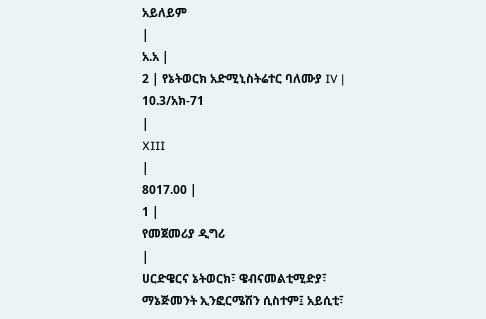አይለይም
|
አ.አ |
2 | የኔትወርክ አድሚኒስትሬተር ባለሙያ IV |
10.3/አክ-71
|
XIII
|
8017.00 |
1 |
የመጀመሪያ ዲግሪ
|
ሀርድዌርና ኔትወርክ፣ ዌብናመልቲሚድያ፣ ማኔጅመንት ኢንፎርሜሽን ሲስተም፤ አይሲቲ፣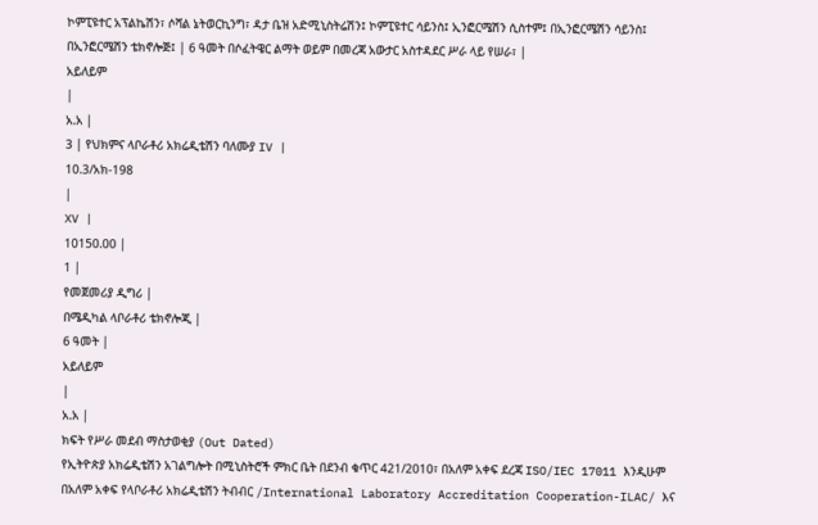ኮምፒዩተር አፕልኬሽን፣ ሶሻል ኔትወርኪንግ፣ ዳታ ቤዝ አድሚኒስትሬሽን፤ ኮምፒዩተር ሳይንስ፤ ኢንፎርሜሽን ሲስተም፤ በኢንፎርሜሽን ሳይንስ፤ በኢንፎርሜሽን ቴክኖሎጅ፤ | 6 ዓመት በሶፈትዌር ልማት ወይም በመረጃ አውታር አስተዳደር ሥራ ላይ የሠራ፣ |
አይለይም
|
አ.አ |
3 | የህክምና ላቦራቶሪ አክሬዲቴሽን ባለሙያ IV |
10.3/አክ-198
|
XV |
10150.00 |
1 |
የመጀመሪያ ዲግሪ |
በሜዲካል ላቦራቶሪ ቴክኖሎጂ |
6 ዓመት |
አይለይም
|
አ.አ |
ክፍት የሥራ መደብ ማስታወቂያ (Out Dated)
የኢትዮጵያ አክሬዲቴሽን አገልግሎት በሚኒስትሮች ምክር ቤት በደንብ ቁጥር 421/2010፣ በአለም አቀፍ ደረጃ ISO/IEC 17011 እንዲሁም በአለም አቀፍ የላቦራቶሪ አክሬዲቴሽን ትብብር /International Laboratory Accreditation Cooperation-ILAC/ እና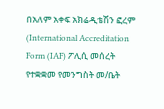በአለም አቀፍ አክሬዲቴሽን ፎረም (International Accreditation Form (IAF) ፖሊሲ መሰረት የተቋቋመ የመንግስት መ/ቤት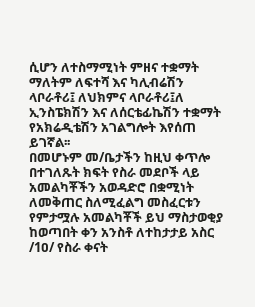ሲሆን ለተስማሚነት ምዘና ተቋማት ማለትም ለፍተሻ እና ካሊብሬሽን ላቦራቶሪ፤ ለህክምና ላቦራቶሪ፤ለ ኢንስፔክሽን እና ለሰርቴፊኬሽን ተቋማት የአክሬዲቴሽን አገልግሎት እየሰጠ ይገኛል፡፡
በመሆኑም መ/ቤታችን ከዚህ ቀጥሎ በተገለጹት ክፍት የስራ መደቦች ላይ አመልካቾችን አወዳድሮ በቋሚነት ለመቅጠር ስለሚፈልግ መስፈርቱን የምታሟሉ አመልካቾች ይህ ማስታወቂያ ከወጣበት ቀን አንስቶ ለተከታታይ አስር /1ዐ/ የስራ ቀናት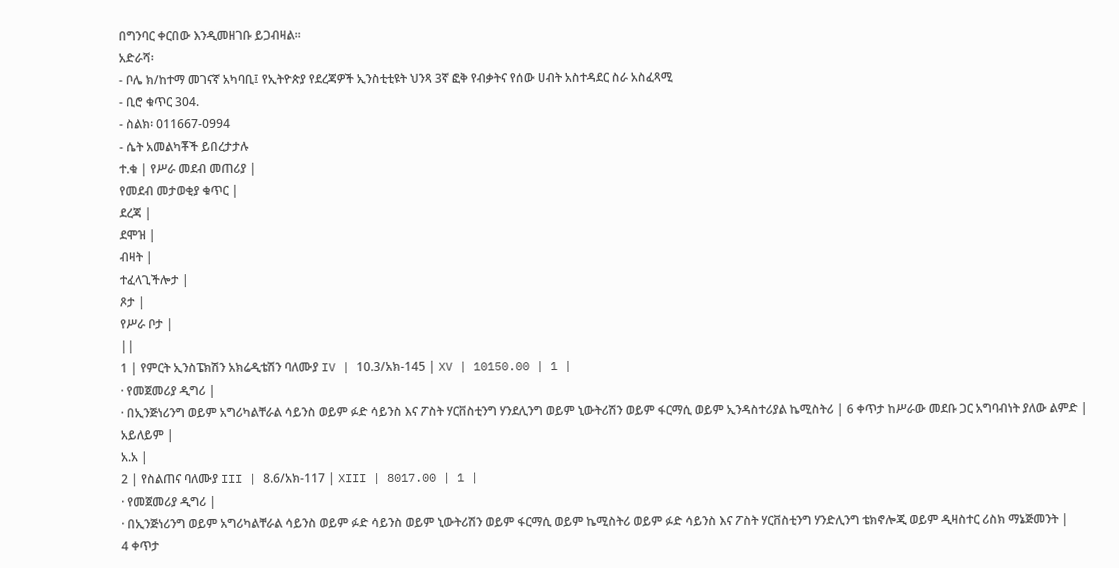በግንባር ቀርበው እንዲመዘገቡ ይጋብዛል፡፡
አድራሻ፡
- ቦሌ ክ/ከተማ መገናኛ አካባቢ፤ የኢትዮጵያ የደረጃዎች ኢንስቲቲዩት ህንጻ 3ኛ ፎቅ የብቃትና የሰው ሀብት አስተዳደር ስራ አስፈጻሚ
- ቢሮ ቁጥር 304.
- ስልክ፡ 011667-0994
- ሴት አመልካቾች ይበረታታሉ
ተ.ቁ | የሥራ መደብ መጠሪያ |
የመደብ መታወቂያ ቁጥር |
ደረጃ |
ደሞዝ |
ብዛት |
ተፈላጊችሎታ |
ጾታ |
የሥራ ቦታ |
||
1 | የምርት ኢንስፔክሽን አክሬዲቴሽን ባለሙያ IV | 10.3/አክ-145 | XV | 10150.00 | 1 |
· የመጀመሪያ ዲግሪ |
· በኢንጅነሪንግ ወይም አግሪካልቸራል ሳይንስ ወይም ፉድ ሳይንስ እና ፖስት ሃርቨስቲንግ ሃንደሊንግ ወይም ኒውትሪሽን ወይም ፋርማሲ ወይም ኢንዳስተሪያል ኬሚስትሪ | 6 ቀጥታ ከሥራው መደቡ ጋር አግባብነት ያለው ልምድ |
አይለይም |
አ.አ |
2 | የስልጠና ባለሙያ III | 8.6/አክ-117 | XIII | 8017.00 | 1 |
· የመጀመሪያ ዲግሪ |
· በኢንጅነሪንግ ወይም አግሪካልቸራል ሳይንስ ወይም ፉድ ሳይንስ ወይም ኒውትሪሽን ወይም ፋርማሲ ወይም ኬሚስትሪ ወይም ፉድ ሳይንስ እና ፖስት ሃርቨስቲንግ ሃንድሊንግ ቴክኖሎጂ ወይም ዲዛስተር ሪስክ ማኔጅመንት |
4 ቀጥታ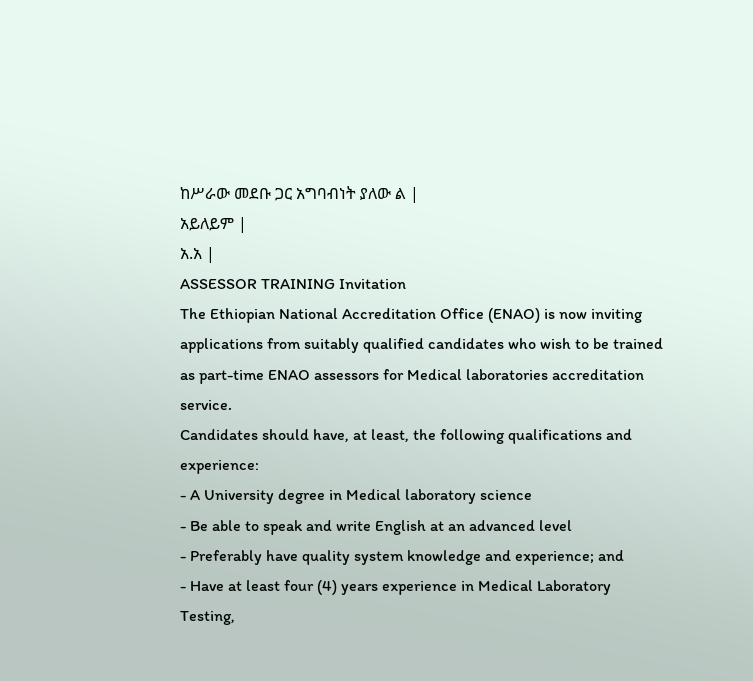ከሥራው መደቡ ጋር አግባብነት ያለው ል |
አይለይም |
አ.አ |
ASSESSOR TRAINING Invitation
The Ethiopian National Accreditation Office (ENAO) is now inviting applications from suitably qualified candidates who wish to be trained as part-time ENAO assessors for Medical laboratories accreditation service.
Candidates should have, at least, the following qualifications and experience:
- A University degree in Medical laboratory science
- Be able to speak and write English at an advanced level
- Preferably have quality system knowledge and experience; and
- Have at least four (4) years experience in Medical Laboratory Testing,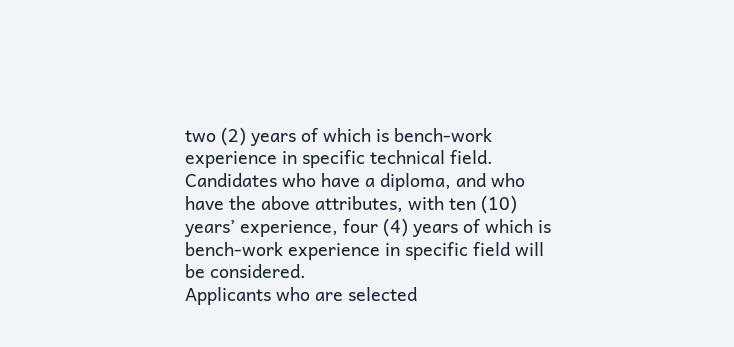two (2) years of which is bench-work experience in specific technical field.
Candidates who have a diploma, and who have the above attributes, with ten (10) years’ experience, four (4) years of which is bench-work experience in specific field will be considered.
Applicants who are selected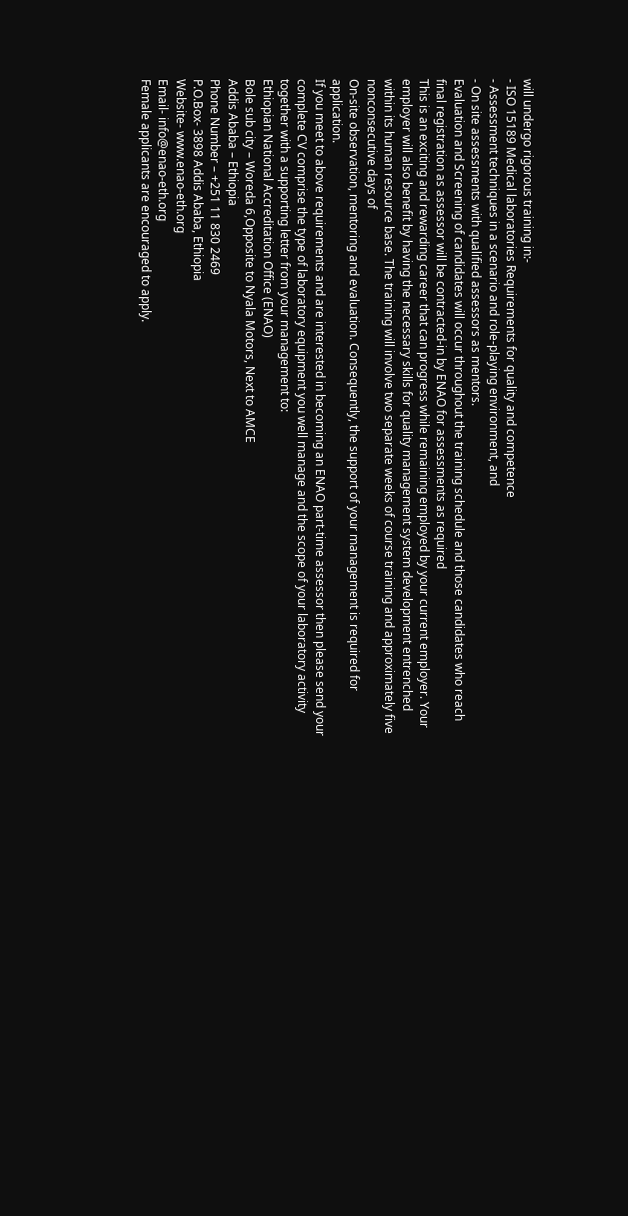will undergo rigorous training in:-
- ISO 15189 Medical laboratories Requirements for quality and competence
- Assessment techniques in a scenario and role-playing environment, and
- On site assessments with qualified assessors as mentors.
Evaluation and Screening of candidates will occur throughout the training schedule and those candidates who reach final registration as assessor will be contracted-in by ENAO for assessments as required
This is an exciting and rewarding career that can progress while remaining employed by your current employer. Your employer will also benefit by having the necessary skills for quality management system development entrenched within its human resource base. The training will involve two separate weeks of course training and approximately five nonconsecutive days of
On-site observation, mentoring and evaluation. Consequently, the support of your management is required for application.
If you meet to above requirements and are interested in becoming an ENAO part-time assessor then please send your complete CV comprise the type of laboratory equipment you well manage and the scope of your laboratory activity together with a supporting letter from your management to:
Ethiopian National Accreditation Office (ENAO)
Bole sub city – Woreda 6,Opposite to Nyala Motors, Next to AMCE
Addis Ababa – Ethiopia
Phone Number – +251 11 830 2469
P.O.Box- 3898 Addis Ababa, Ethiopia
Website- www.enao-eth.org
Email- info@enao-eth.org
Female applicants are encouraged to apply.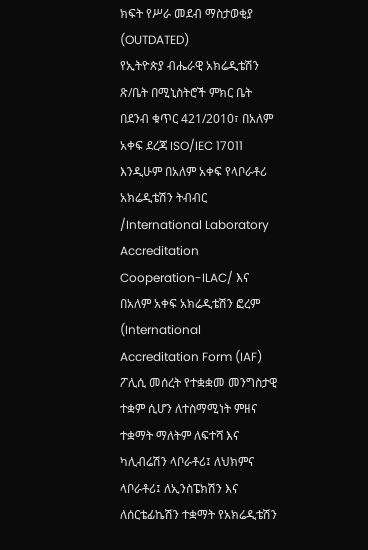ክፍት የሥራ መደብ ማስታወቂያ (OUTDATED)
የኢትዮጵያ ብሔራዊ አክሬዲቴሽን ጽ/ቤት በሚኒስትሮች ምክር ቤት በደንብ ቁጥር 421/2010፣ በአለም አቀፍ ደረጃ ISO/IEC 17011 እንዲሁም በአለም አቀፍ የላቦራቶሪ አክሬዲቴሽን ትብብር /International Laboratory Accreditation Cooperation-ILAC/ እና በአለም አቀፍ አክሬዲቴሽን ፎረም (International Accreditation Form (IAF) ፖሊሲ መሰረት የተቋቋመ መንግስታዊ ተቋም ሲሆን ለተስማሚነት ምዘና ተቋማት ማለትም ለፍተሻ እና ካሊብሬሽን ላቦራቶሪ፤ ለህክምና ላቦራቶሪ፤ ለኢንስፔክሽን እና ለሰርቴፊኬሽን ተቋማት የአክሬዲቴሽን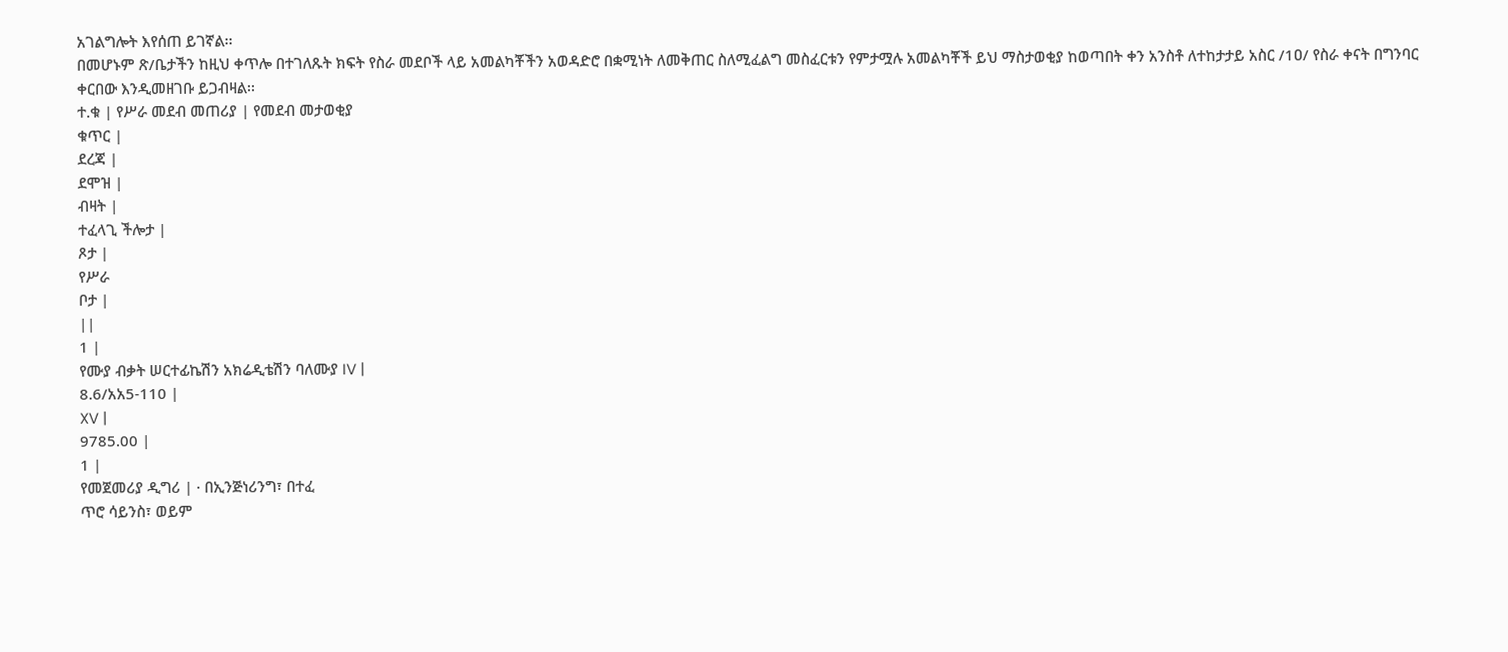አገልግሎት እየሰጠ ይገኛል፡፡
በመሆኑም ጽ/ቤታችን ከዚህ ቀጥሎ በተገለጹት ክፍት የስራ መደቦች ላይ አመልካቾችን አወዳድሮ በቋሚነት ለመቅጠር ስለሚፈልግ መስፈርቱን የምታሟሉ አመልካቾች ይህ ማስታወቂያ ከወጣበት ቀን አንስቶ ለተከታታይ አስር /1ዐ/ የስራ ቀናት በግንባር ቀርበው እንዲመዘገቡ ይጋብዛል፡፡
ተ.ቁ | የሥራ መደብ መጠሪያ | የመደብ መታወቂያ
ቁጥር |
ደረጃ |
ደሞዝ |
ብዛት |
ተፈላጊ ችሎታ |
ጾታ |
የሥራ
ቦታ |
||
1 |
የሙያ ብቃት ሠርተፊኬሽን አክሬዲቴሽን ባለሙያ IV |
8.6/አአ5-110 |
XV |
9785.00 |
1 |
የመጀመሪያ ዲግሪ | · በኢንጅነሪንግ፣ በተፈ
ጥሮ ሳይንስ፣ ወይም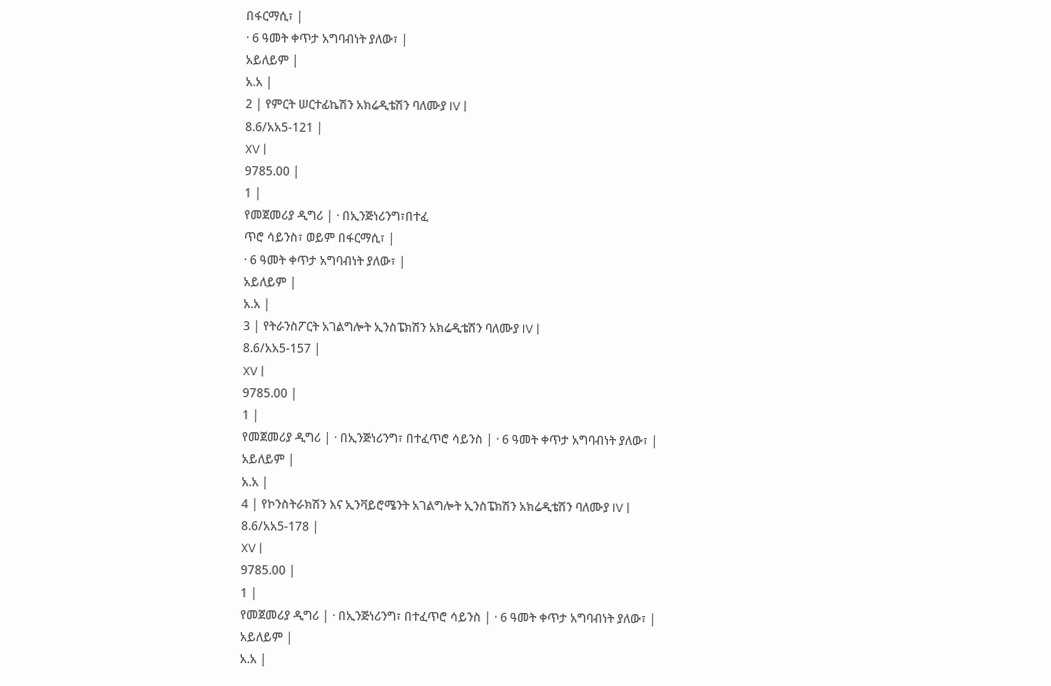በፋርማሲ፣ |
· 6 ዓመት ቀጥታ አግባብነት ያለው፣ |
አይለይም |
አ.አ |
2 | የምርት ሠርተፊኬሽን አክሬዲቴሽን ባለሙያ IV |
8.6/አአ5-121 |
XV |
9785.00 |
1 |
የመጀመሪያ ዲግሪ | · በኢንጅነሪንግ፣በተፈ
ጥሮ ሳይንስ፣ ወይም በፋርማሲ፣ |
· 6 ዓመት ቀጥታ አግባብነት ያለው፣ |
አይለይም |
አ.አ |
3 | የትራንስፖርት አገልግሎት ኢንስፔክሽን አክሬዲቴሽን ባለሙያ IV |
8.6/አአ5-157 |
XV |
9785.00 |
1 |
የመጀመሪያ ዲግሪ | · በኢንጅነሪንግ፣ በተፈጥሮ ሳይንስ | · 6 ዓመት ቀጥታ አግባብነት ያለው፣ |
አይለይም |
አ.አ |
4 | የኮንስትራክሽን እና ኢንቫይሮሜንት አገልግሎት ኢንስፔክሽን አክሬዲቴሽን ባለሙያ IV |
8.6/አአ5-178 |
XV |
9785.00 |
1 |
የመጀመሪያ ዲግሪ | · በኢንጅነሪንግ፣ በተፈጥሮ ሳይንስ | · 6 ዓመት ቀጥታ አግባብነት ያለው፣ |
አይለይም |
አ.አ |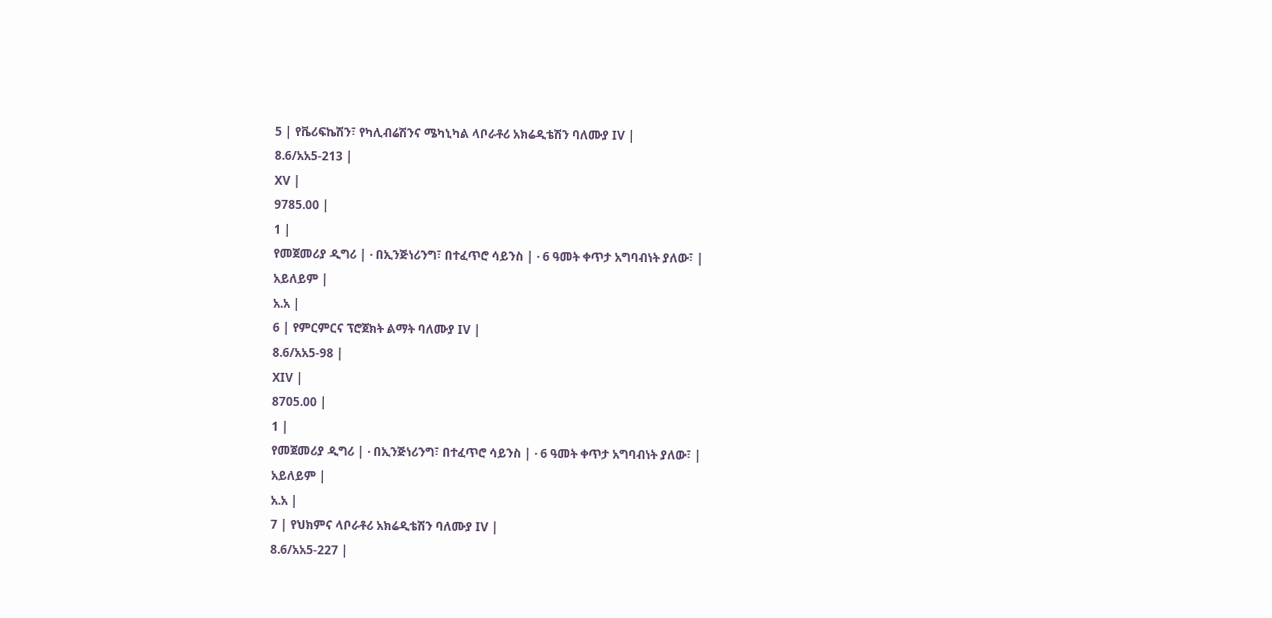5 | የቬሪፍኬሽን፣ የካሊብሬሽንና ሜካኒካል ላቦራቶሪ አክሬዲቴሽን ባለሙያ IV |
8.6/አአ5-213 |
XV |
9785.00 |
1 |
የመጀመሪያ ዲግሪ | · በኢንጅነሪንግ፣ በተፈጥሮ ሳይንስ | · 6 ዓመት ቀጥታ አግባብነት ያለው፣ |
አይለይም |
አ.አ |
6 | የምርምርና ፕሮጀክት ልማት ባለሙያ IV |
8.6/አአ5-98 |
XIV |
8705.00 |
1 |
የመጀመሪያ ዲግሪ | · በኢንጅነሪንግ፣ በተፈጥሮ ሳይንስ | · 6 ዓመት ቀጥታ አግባብነት ያለው፣ |
አይለይም |
አ.አ |
7 | የህክምና ላቦራቶሪ አክሬዲቴሽን ባለሙያ IV |
8.6/አአ5-227 |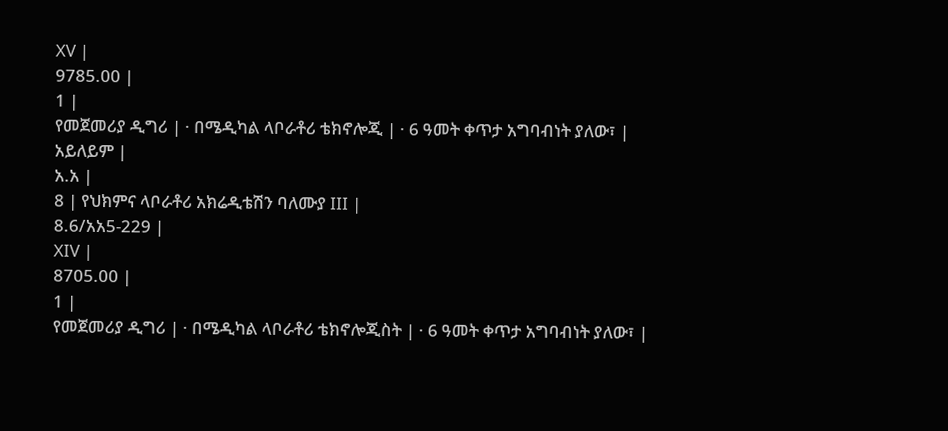XV |
9785.00 |
1 |
የመጀመሪያ ዲግሪ | · በሜዲካል ላቦራቶሪ ቴክኖሎጂ | · 6 ዓመት ቀጥታ አግባብነት ያለው፣ |
አይለይም |
አ.አ |
8 | የህክምና ላቦራቶሪ አክሬዲቴሽን ባለሙያ III |
8.6/አአ5-229 |
XIV |
8705.00 |
1 |
የመጀመሪያ ዲግሪ | · በሜዲካል ላቦራቶሪ ቴክኖሎጂስት | · 6 ዓመት ቀጥታ አግባብነት ያለው፣ |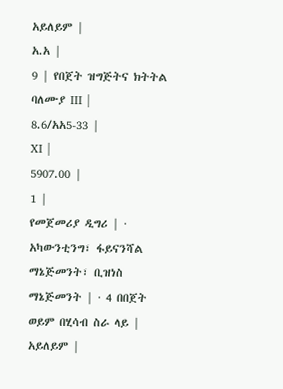አይለይም |
አ.አ |
9 | የበጀት ዝግጅትና ክትትል ባለሙያ III |
8.6/አአ5-33 |
XI |
5907.00 |
1 |
የመጀመሪያ ዲግሪ | · አካውንቲንግ፣ ፋይናንሻል ማኔጅመንት፣ ቢዝነስ ማኔጅመንት | · 4 በበጀት ወይም በሂሳብ ስራ ላይ |
አይለይም |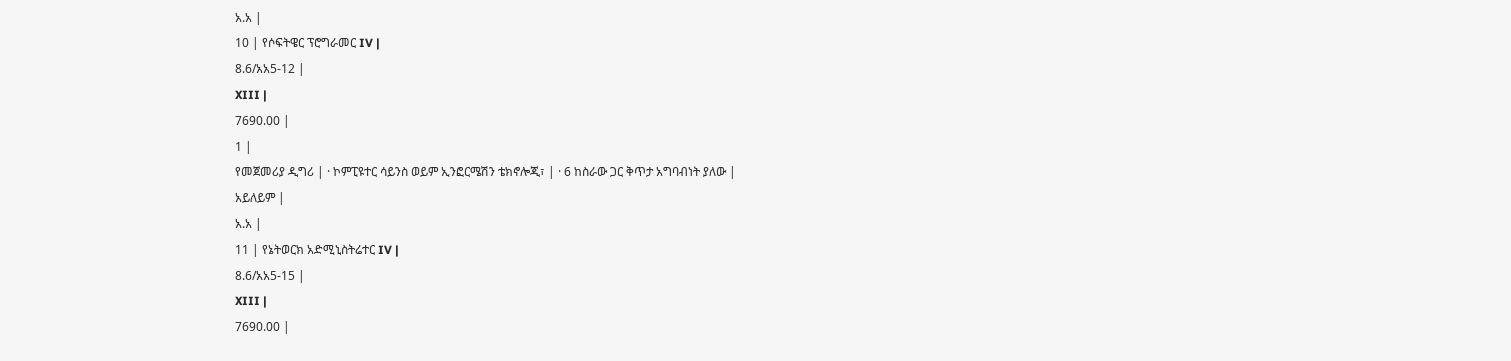አ.አ |
10 | የሶፍትዌር ፕሮግራመር IV |
8.6/አአ5-12 |
XIII |
7690.00 |
1 |
የመጀመሪያ ዲግሪ | · ኮምፒዩተር ሳይንስ ወይም ኢንፎርሜሽን ቴክኖሎጂ፣ | · 6 ከስራው ጋር ቅጥታ አግባብነት ያለው |
አይለይም |
አ.አ |
11 | የኔትወርክ አድሚኒስትሬተር IV |
8.6/አአ5-15 |
XIII |
7690.00 |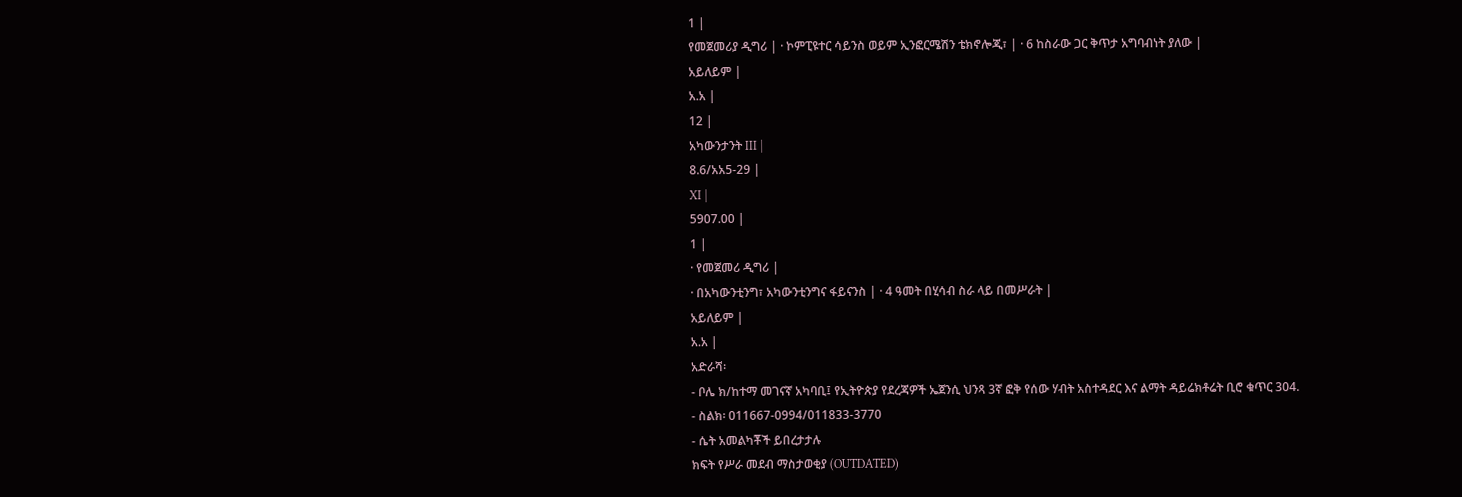1 |
የመጀመሪያ ዲግሪ | · ኮምፒዩተር ሳይንስ ወይም ኢንፎርሜሽን ቴክኖሎጂ፣ | · 6 ከስራው ጋር ቅጥታ አግባብነት ያለው |
አይለይም |
አ.አ |
12 |
አካውንታንት III |
8.6/አአ5-29 |
XI |
5907.00 |
1 |
· የመጀመሪ ዲግሪ |
· በአካውንቲንግ፣ አካውንቲንግና ፋይናንስ | · 4 ዓመት በሂሳብ ስራ ላይ በመሥራት |
አይለይም |
አ.አ |
አድራሻ፡
- ቦሌ ክ/ከተማ መገናኛ አካባቢ፤ የኢትዮጵያ የደረጃዎች ኤጀንሲ ህንጻ 3ኛ ፎቅ የሰው ሃብት አስተዳደር እና ልማት ዳይሬክቶሬት ቢሮ ቁጥር 304.
- ስልክ፡ 011667-0994/011833-3770
- ሴት አመልካቾች ይበረታታሉ
ክፍት የሥራ መደብ ማስታወቂያ (OUTDATED)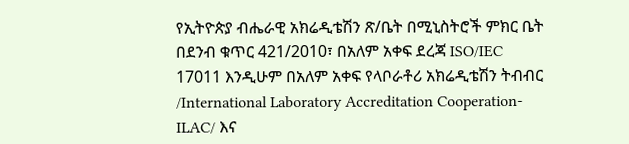የኢትዮጵያ ብሔራዊ አክሬዲቴሽን ጽ/ቤት በሚኒስትሮች ምክር ቤት በደንብ ቁጥር 421/2010፣ በአለም አቀፍ ደረጃ ISO/IEC 17011 እንዲሁም በአለም አቀፍ የላቦራቶሪ አክሬዲቴሽን ትብብር /International Laboratory Accreditation Cooperation-ILAC/ እና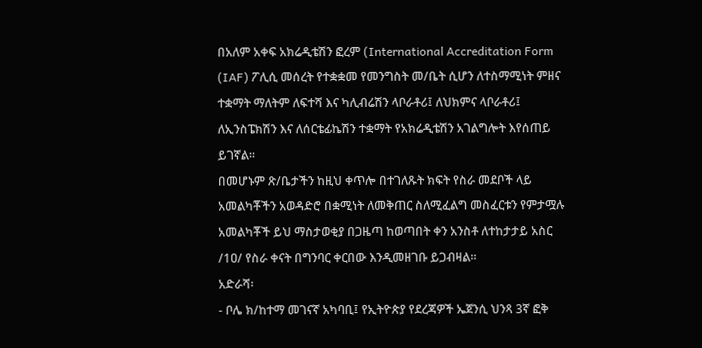በአለም አቀፍ አክሬዲቴሽን ፎረም (International Accreditation Form (IAF) ፖሊሲ መሰረት የተቋቋመ የመንግስት መ/ቤት ሲሆን ለተስማሚነት ምዘና ተቋማት ማለትም ለፍተሻ እና ካሊብሬሽን ላቦራቶሪ፤ ለህክምና ላቦራቶሪ፤ ለኢንስፔክሽን እና ለሰርቴፊኬሽን ተቋማት የአክሬዲቴሽን አገልግሎት እየሰጠይ ይገኛል፡፡
በመሆኑም ጽ/ቤታችን ከዚህ ቀጥሎ በተገለጹት ክፍት የስራ መደቦች ላይ አመልካቾችን አወዳድሮ በቋሚነት ለመቅጠር ስለሚፈልግ መስፈርቱን የምታሟሉ አመልካቾች ይህ ማስታወቂያ በጋዜጣ ከወጣበት ቀን አንስቶ ለተከታታይ አስር /1ዐ/ የስራ ቀናት በግንባር ቀርበው እንዲመዘገቡ ይጋብዛል፡፡
አድራሻ፡
- ቦሌ ክ/ከተማ መገናኛ አካባቢ፤ የኢትዮጵያ የደረጃዎች ኤጀንሲ ህንጻ 3ኛ ፎቅ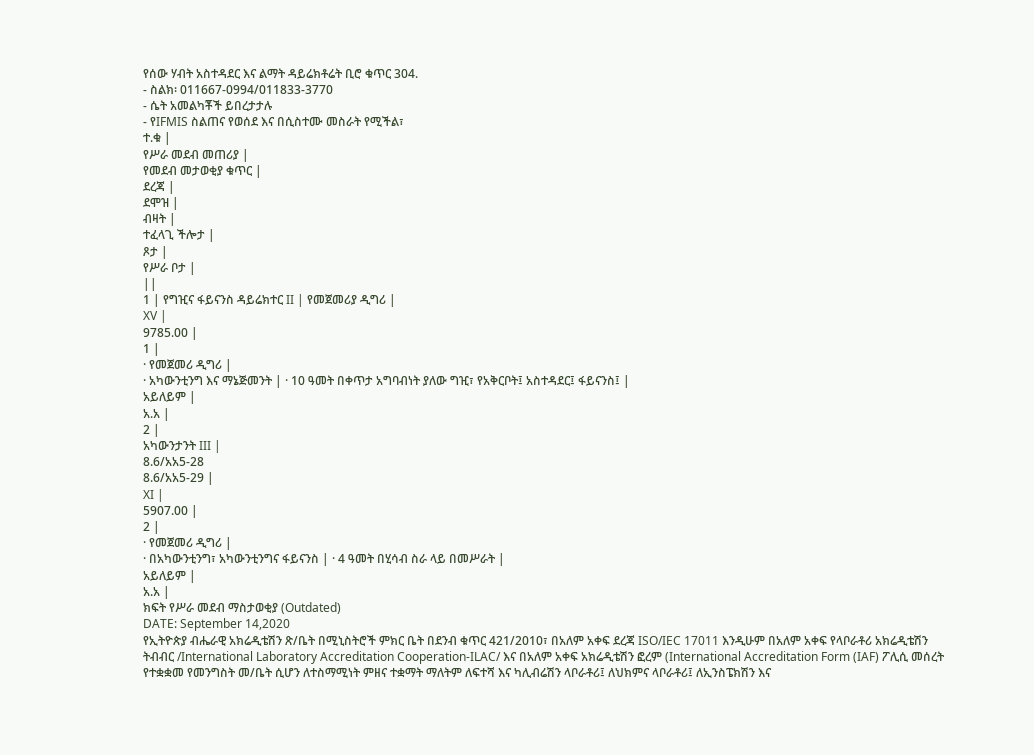የሰው ሃብት አስተዳደር እና ልማት ዳይሬክቶሬት ቢሮ ቁጥር 304.
- ስልክ፡ 011667-0994/011833-3770
- ሴት አመልካቾች ይበረታታሉ
- የIFMIS ስልጠና የወሰደ እና በሲስተሙ መስራት የሚችል፣
ተ.ቁ |
የሥራ መደብ መጠሪያ |
የመደብ መታወቂያ ቁጥር |
ደረጃ |
ደሞዝ |
ብዛት |
ተፈላጊ ችሎታ |
ጾታ |
የሥራ ቦታ |
||
1 | የግዢና ፋይናንስ ዳይሬክተር II | የመጀመሪያ ዲግሪ |
XV |
9785.00 |
1 |
· የመጀመሪ ዲግሪ |
· አካውንቲንግ እና ማኔጅመንት | · 10 ዓመት በቀጥታ አግባብነት ያለው ግዢ፣ የአቅርቦት፤ አስተዳደር፤ ፋይናንስ፤ |
አይለይም |
አ.አ |
2 |
አካውንታንት III |
8.6/አአ5-28
8.6/አአ5-29 |
XI |
5907.00 |
2 |
· የመጀመሪ ዲግሪ |
· በአካውንቲንግ፣ አካውንቲንግና ፋይናንስ | · 4 ዓመት በሂሳብ ስራ ላይ በመሥራት |
አይለይም |
አ.አ |
ክፍት የሥራ መደብ ማስታወቂያ (Outdated)
DATE: September 14,2020
የኢትዮጵያ ብሔራዊ አክሬዲቴሽን ጽ/ቤት በሚኒስትሮች ምክር ቤት በደንብ ቁጥር 421/2010፣ በአለም አቀፍ ደረጃ ISO/IEC 17011 እንዲሁም በአለም አቀፍ የላቦራቶሪ አክሬዲቴሽን ትብብር /International Laboratory Accreditation Cooperation-ILAC/ እና በአለም አቀፍ አክሬዲቴሽን ፎረም (International Accreditation Form (IAF) ፖሊሲ መሰረት የተቋቋመ የመንግስት መ/ቤት ሲሆን ለተስማሚነት ምዘና ተቋማት ማለትም ለፍተሻ እና ካሊብሬሽን ላቦራቶሪ፤ ለህክምና ላቦራቶሪ፤ ለኢንስፔክሽን እና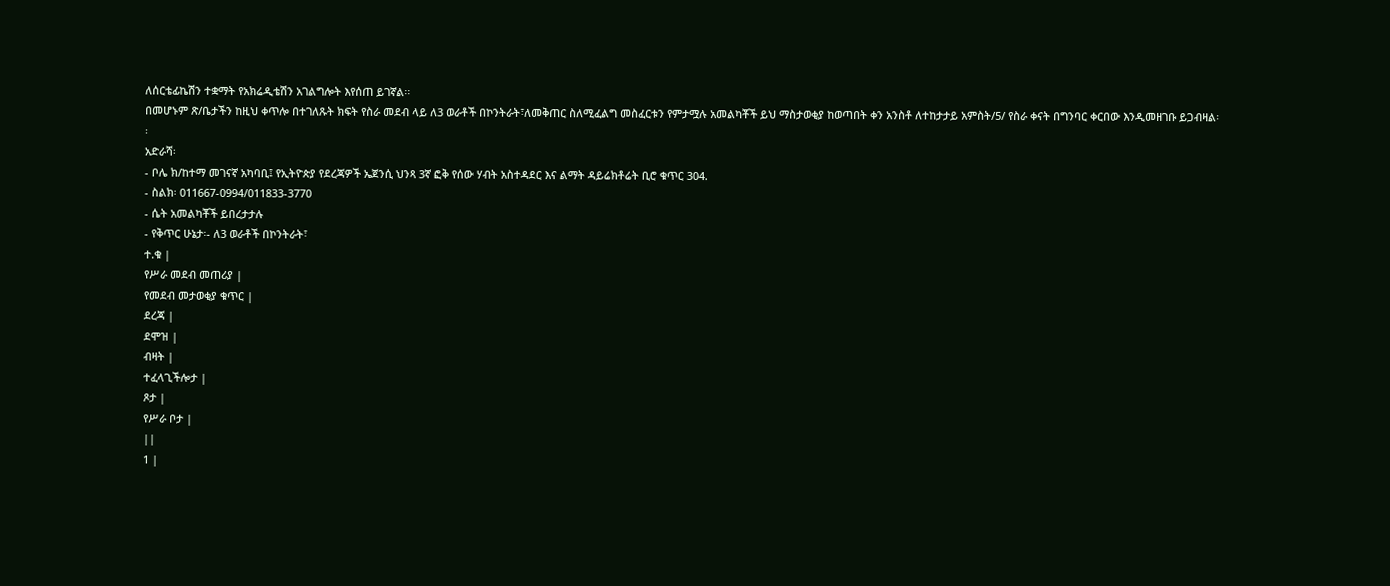ለሰርቴፊኬሽን ተቋማት የአክሬዲቴሽን አገልግሎት እየሰጠ ይገኛል፡፡
በመሆኑም ጽ/ቤታችን ከዚህ ቀጥሎ በተገለጹት ክፍት የስራ መደብ ላይ ለ3 ወራቶች በኮንትራት፣ለመቅጠር ስለሚፈልግ መስፈርቱን የምታሟሉ አመልካቾች ይህ ማስታወቂያ ከወጣበት ቀን አንስቶ ለተከታታይ አምስት/5/ የስራ ቀናት በግንባር ቀርበው እንዲመዘገቡ ይጋብዛል፡፡
አድራሻ፡
- ቦሌ ክ/ከተማ መገናኛ አካባቢ፤ የኢትዮጵያ የደረጃዎች ኤጀንሲ ህንጻ 3ኛ ፎቅ የሰው ሃብት አስተዳደር እና ልማት ዳይሬክቶሬት ቢሮ ቁጥር 304.
- ስልክ፡ 011667-0994/011833-3770
- ሴት አመልካቾች ይበረታታሉ
- የቅጥር ሁኔታ፡- ለ3 ወራቶች በኮንትራት፣
ተ.ቁ |
የሥራ መደብ መጠሪያ |
የመደብ መታወቂያ ቁጥር |
ደረጃ |
ደሞዝ |
ብዛት |
ተፈላጊችሎታ |
ጾታ |
የሥራ ቦታ |
||
1 |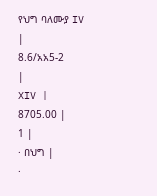የህግ ባለሙያ IV
|
8.6/አአ5-2
|
XIV |
8705.00 |
1 |
· በህግ |
·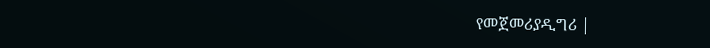የመጀመሪያዲግሪ |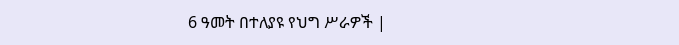6 ዓመት በተለያዩ የህግ ሥራዎች |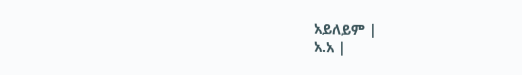አይለይም |
አ.አ |